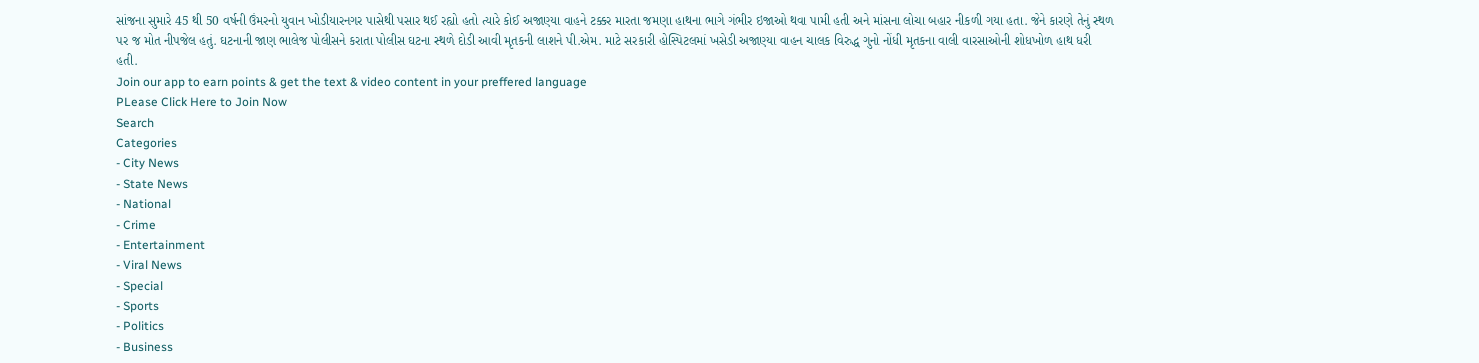સાંજના સુમારે 45 થી 50 વર્ષની ઉંમરનો યુવાન ખોડીયારનગર પાસેથી પસાર થઈ રહ્યો હતો ત્યારે કોઈ અજાણ્યા વાહને ટક્કર મારતા જમણા હાથના ભાગે ગંભીર ઇજાઓ થવા પામી હતી અને માંસના લોચા બહાર નીકળી ગયા હતા. જેને કારણે તેનું સ્થળ પર જ મોત નીપજેલ હતું. ઘટનાની જાણ ભાલેજ પોલીસને કરાતા પોલીસ ઘટના સ્થળે દોડી આવી મૃતકની લાશને પી.એમ. માટે સરકારી હોસ્પિટલમાં ખસેડી અજાણ્યા વાહન ચાલક વિરુદ્ધ ગુનો નોંધી મૃતકના વાલી વારસાઓની શોધખોળ હાથ ધરી હતી.
Join our app to earn points & get the text & video content in your preffered language
PLease Click Here to Join Now
Search
Categories
- City News
- State News
- National
- Crime
- Entertainment
- Viral News
- Special
- Sports
- Politics
- Business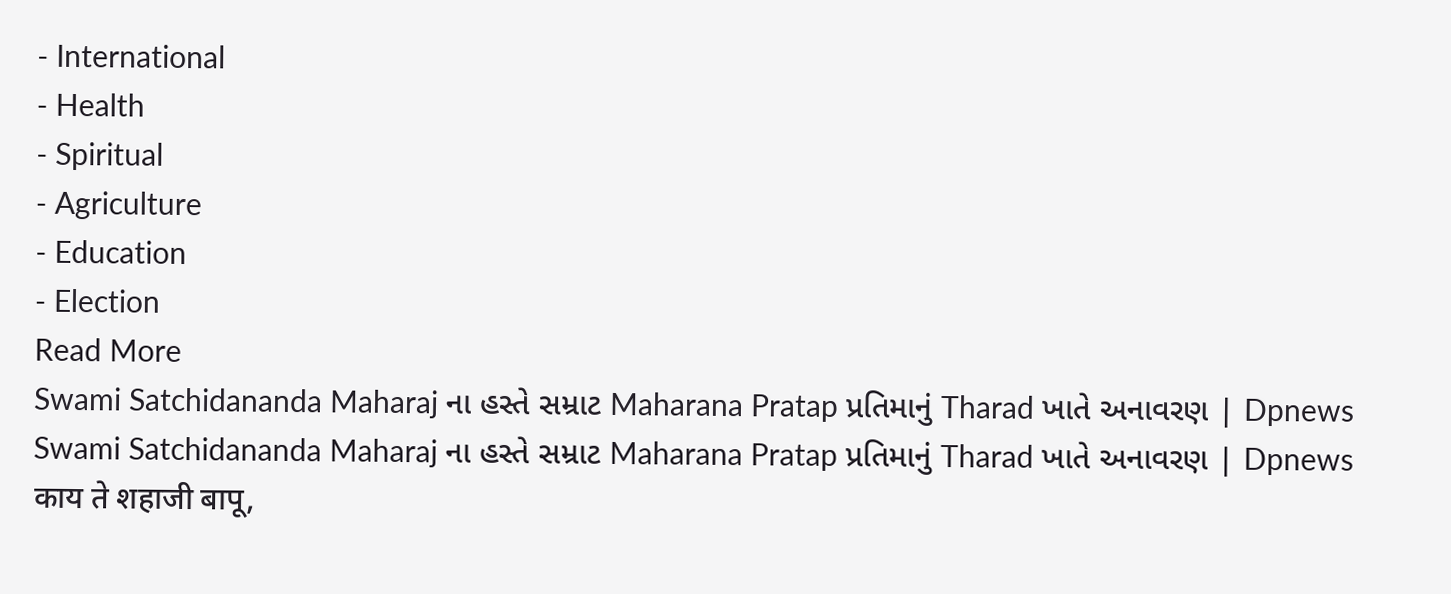- International
- Health
- Spiritual
- Agriculture
- Education
- Election
Read More
Swami Satchidananda Maharaj ના હસ્તે સમ્રાટ Maharana Pratap પ્રતિમાનું Tharad ખાતે અનાવરણ | Dpnews
Swami Satchidananda Maharaj ના હસ્તે સમ્રાટ Maharana Pratap પ્રતિમાનું Tharad ખાતે અનાવરણ | Dpnews
काय ते शहाजी बापू,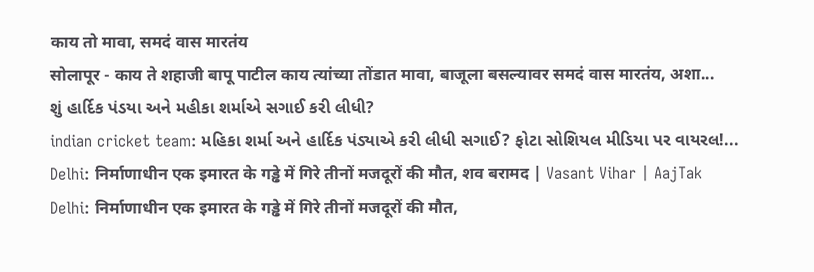काय तो मावा, समदं वास मारतंय
सोलापूर - काय ते शहाजी बापू पाटील काय त्यांच्या तोंडात मावा, बाजूला बसल्यावर समदं वास मारतंय, अशा...
શું હાર્દિક પંડયા અને મહીકા શર્માએ સગાઈ કરી લીધી?
indian cricket team: મહિકા શર્મા અને હાર્દિક પંડ્યાએ કરી લીધી સગાઈ? ફોટા સોશિયલ મીડિયા પર વાયરલ!...
Delhi: निर्माणाधीन एक इमारत के गड्ढे में गिरे तीनों मजदूरों की मौत, शव बरामद | Vasant Vihar | AajTak
Delhi: निर्माणाधीन एक इमारत के गड्ढे में गिरे तीनों मजदूरों की मौत,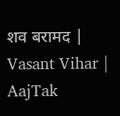शव बरामद | Vasant Vihar | AajTak